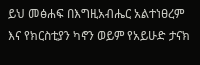ይህ መፅሐፍ በእግዚአብሔር አልተነፀረም እና የክርስቲያን ካኖን ወይም የአይሁድ ታናክ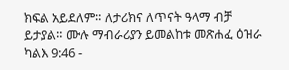ክፍል አይደለም። ለታሪክና ለጥናት ዓላማ ብቻ ይታያል። ሙሉ ማብራሪያን ይመልከቱ መጽሐፈ ዕዝራ ካልእ 9:46 -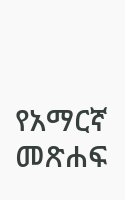የአማርኛ መጽሐፍ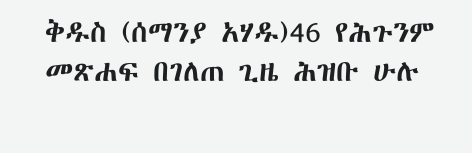ቅዱስ (ሰማንያ አሃዱ)46 የሕጉንም መጽሐፍ በገለጠ ጊዜ ሕዝቡ ሁሉ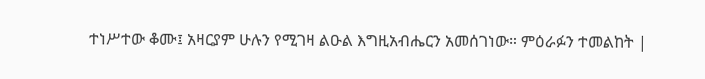ተነሥተው ቆሙ፤ አዛርያም ሁሉን የሚገዛ ልዑል እግዚአብሔርን አመሰገነው። ምዕራፉን ተመልከት |